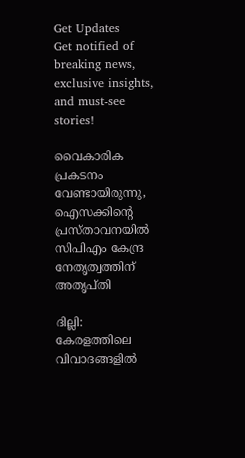Get Updates
Get notified of breaking news, exclusive insights, and must-see stories!

വൈകാരിക പ്രകടനം വേണ്ടായിരുന്നു, ഐസക്കിന്റെ പ്രസ്താവനയില്‍ സിപിഎം കേന്ദ്ര നേതൃത്വത്തിന് അതൃപ്തി

ദില്ലി: കേരളത്തിലെ വിവാദങ്ങളില്‍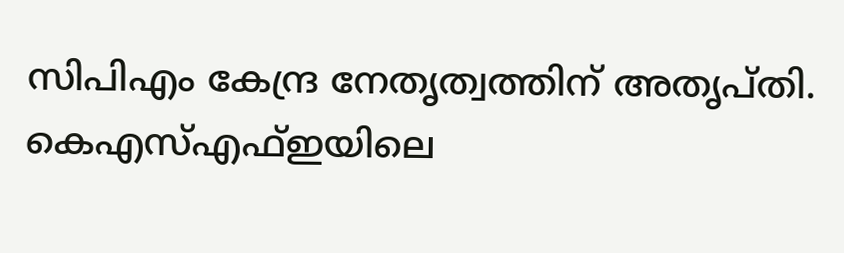സിപിഎം കേന്ദ്ര നേതൃത്വത്തിന് അതൃപ്തി. കെഎസ്എഫ്ഇയിലെ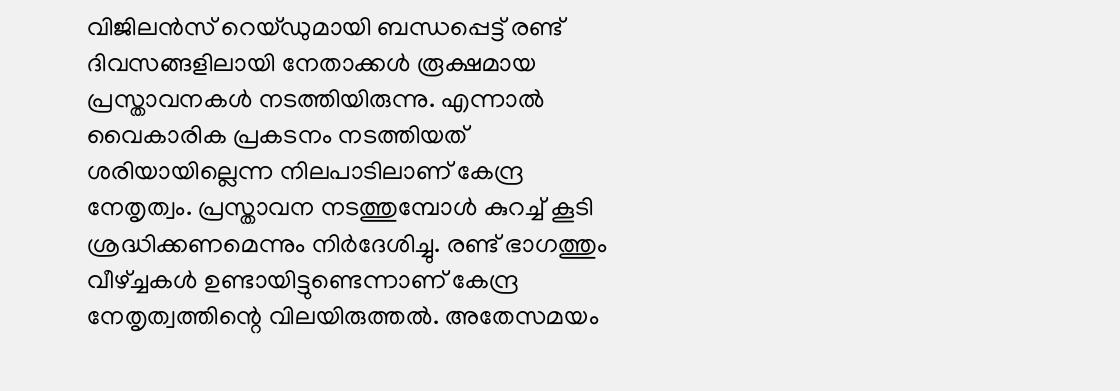വിജിലന്‍സ് റെയ്ഡുമായി ബന്ധപ്പെട്ട് രണ്ട് ദിവസങ്ങളിലായി നേതാക്കള്‍ രൂക്ഷമായ പ്രസ്താവനകള്‍ നടത്തിയിരുന്നു. എന്നാല്‍ വൈകാരിക പ്രകടനം നടത്തിയത് ശരിയായില്ലെന്ന നിലപാടിലാണ് കേന്ദ്ര നേതൃത്വം. പ്രസ്താവന നടത്തുമ്പോള്‍ കുറച്ച് കൂടി ശ്രദ്ധിക്കണമെന്നും നിര്‍ദേശിച്ചു. രണ്ട് ഭാഗത്തും വീഴ്ച്ചകള്‍ ഉണ്ടായിട്ടുണ്ടെന്നാണ് കേന്ദ്ര നേതൃത്വത്തിന്റെ വിലയിരുത്തല്‍. അതേസമയം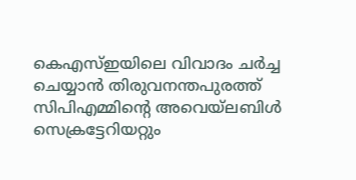കെഎസ്ഇയിലെ വിവാദം ചര്‍ച്ച ചെയ്യാന്‍ തിരുവനന്തപുരത്ത് സിപിഎമ്മിന്റെ അവെയ്‌ലബിള്‍ സെക്രട്ടേറിയറ്റും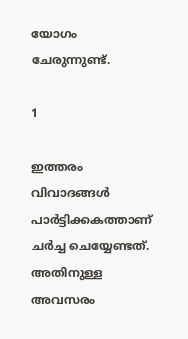യോഗം ചേരുന്നുണ്ട്.

1

ഇത്തരം വിവാദങ്ങള്‍ പാര്‍ട്ടിക്കകത്താണ് ചര്‍ച്ച ചെയ്യേണ്ടത്. അതിനുള്ള അവസരം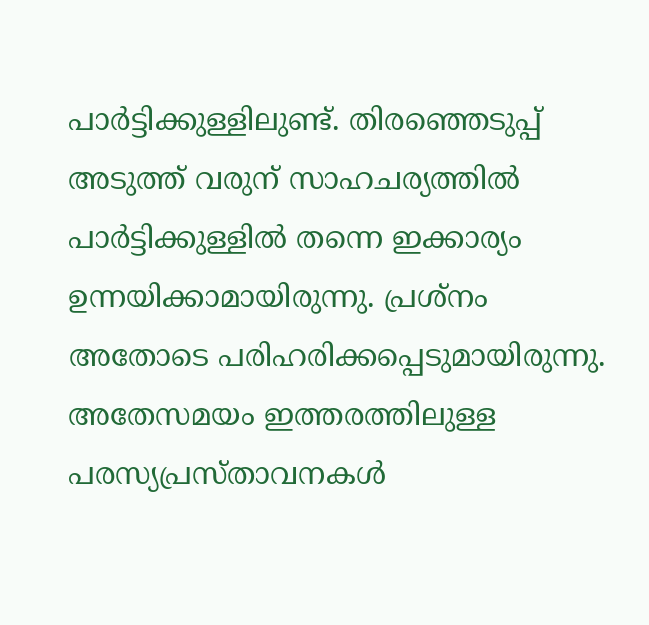പാര്‍ട്ടിക്കുള്ളിലുണ്ട്. തിരഞ്ഞെടുപ്പ് അടുത്ത് വരുന് സാഹചര്യത്തില്‍ പാര്‍ട്ടിക്കുള്ളില്‍ തന്നെ ഇക്കാര്യം ഉന്നയിക്കാമായിരുന്നു. പ്രശ്‌നം അതോടെ പരിഹരിക്കപ്പെടുമായിരുന്നു. അതേസമയം ഇത്തരത്തിലുള്ള പരസ്യപ്രസ്താവനകള്‍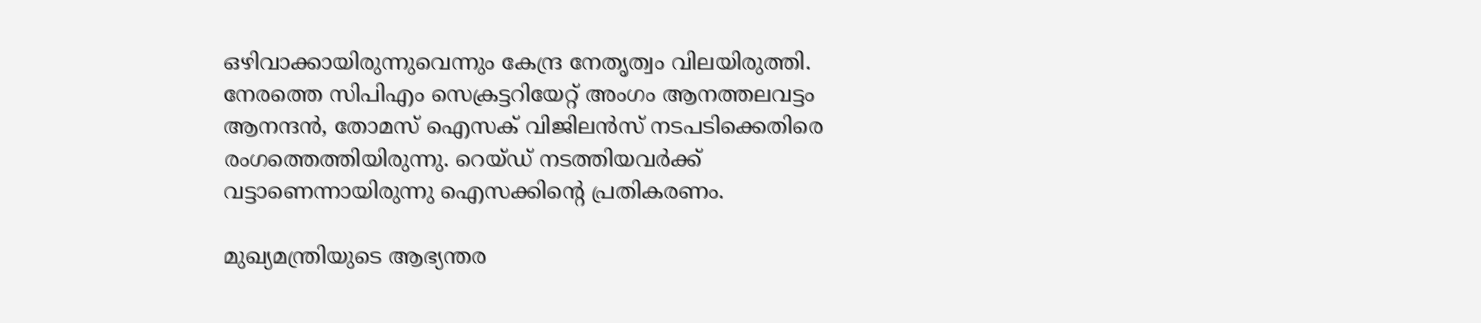ഒഴിവാക്കായിരുന്നുവെന്നും കേന്ദ്ര നേതൃത്വം വിലയിരുത്തി. നേരത്തെ സിപിഎം സെക്രട്ടറിയേറ്റ് അംഗം ആനത്തലവട്ടം ആനന്ദന്‍, തോമസ് ഐസക് വിജിലന്‍സ് നടപടിക്കെതിരെ രംഗത്തെത്തിയിരുന്നു. റെയ്ഡ് നടത്തിയവര്‍ക്ക് വട്ടാണെന്നായിരുന്നു ഐസക്കിന്റെ പ്രതികരണം.

മുഖ്യമന്ത്രിയുടെ ആഭ്യന്തര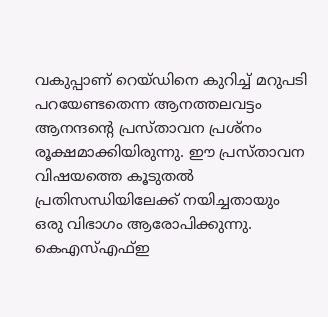വകുപ്പാണ് റെയ്ഡിനെ കുറിച്ച് മറുപടി പറയേണ്ടതെന്ന ആനത്തലവട്ടം ആനന്ദന്റെ പ്രസ്താവന പ്രശ്‌നം രൂക്ഷമാക്കിയിരുന്നു. ഈ പ്രസ്താവന വിഷയത്തെ കൂടുതല്‍ പ്രതിസന്ധിയിലേക്ക് നയിച്ചതായും ഒരു വിഭാഗം ആരോപിക്കുന്നു. കെഎസ്എഫ്ഇ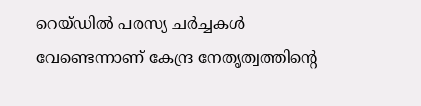റെയ്ഡില്‍ പരസ്യ ചര്‍ച്ചകള്‍ വേണ്ടെന്നാണ് കേന്ദ്ര നേതൃത്വത്തിന്റെ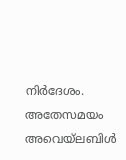നിര്‍ദേശം. അതേസമയം അവെയ്‌ലബിള്‍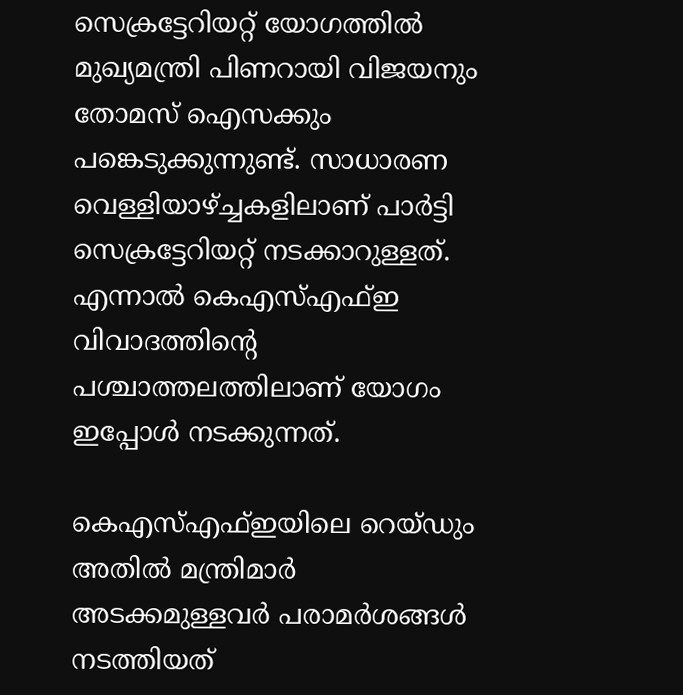സെക്രട്ടേറിയറ്റ് യോഗത്തില്‍ മുഖ്യമന്ത്രി പിണറായി വിജയനും തോമസ് ഐസക്കും പങ്കെടുക്കുന്നുണ്ട്. സാധാരണ വെള്ളിയാഴ്ച്ചകളിലാണ് പാര്‍ട്ടി സെക്രട്ടേറിയറ്റ് നടക്കാറുള്ളത്. എന്നാല്‍ കെഎസ്എഫ്ഇ വിവാദത്തിന്റെ പശ്ചാത്തലത്തിലാണ് യോഗം ഇപ്പോള്‍ നടക്കുന്നത്.

കെഎസ്എഫ്ഇയിലെ റെയ്ഡും അതില്‍ മന്ത്രിമാര്‍ അടക്കമുള്ളവര്‍ പരാമര്‍ശങ്ങള്‍ നടത്തിയത്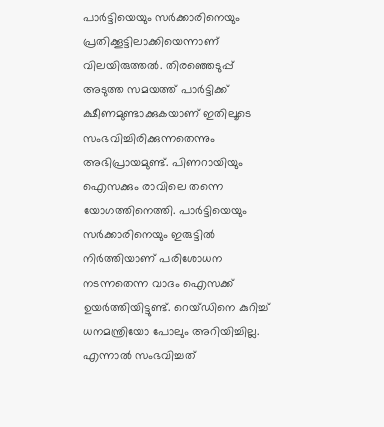പാര്‍ട്ടിയെയും സര്‍ക്കാരിനെയും പ്രതിക്കൂട്ടിലാക്കിയെന്നാണ് വിലയിരുത്തല്‍. തിരഞ്ഞെടുപ്പ് അടുത്ത സമയത്ത് പാര്‍ട്ടിക്ക് ക്ഷീണമുണ്ടാക്കുകയാണ് ഇതിലൂടെ സംഭവിച്ചിരിക്കുന്നതെന്നും അഭിപ്രായമുണ്ട്. പിണറായിയും ഐസക്കും രാവിലെ തന്നെ യോഗത്തിനെത്തി. പാര്‍ട്ടിയെയും സര്‍ക്കാരിനെയും ഇരുട്ടില്‍ നിര്‍ത്തിയാണ് പരിശോധന നടന്നതെന്ന വാദം ഐസക്ക് ഉയര്‍ത്തിയിട്ടുണ്ട്. റെയ്ഡിനെ കുറിച്ച് ധനമന്ത്രിയോ പോലും അറിയിച്ചില്ല. എന്നാല്‍ സംഭവിച്ചത്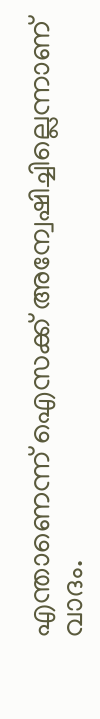എന്താണെന്ന് ഐസക്ക് അന്വേഷിച്ചില്ലെന്നാണ് വാദം.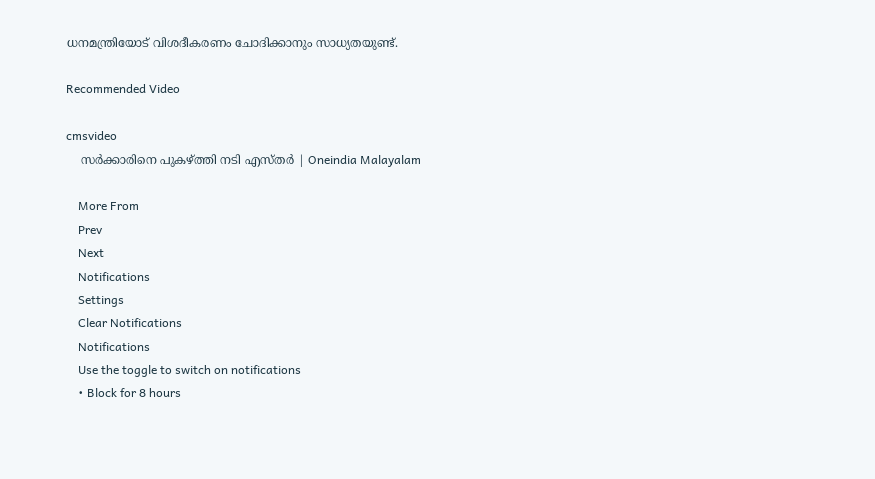ധനമന്ത്രിയോട് വിശദീകരണം ചോദിക്കാനും സാധ്യതയുണ്ട്.

Recommended Video

cmsvideo
    സര്‍ക്കാരിനെ പുകഴ്ത്തി നടി എസ്തര്‍ | Oneindia Malayalam

    More From
    Prev
    Next
    Notifications
    Settings
    Clear Notifications
    Notifications
    Use the toggle to switch on notifications
    • Block for 8 hours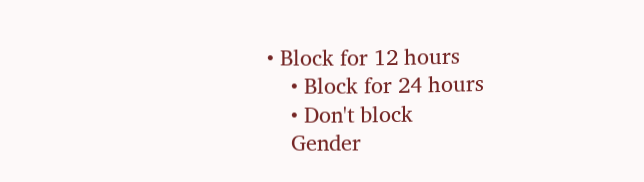• Block for 12 hours
    • Block for 24 hours
    • Don't block
    Gender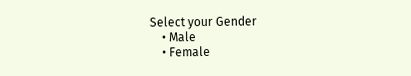Select your Gender
    • Male
    • Female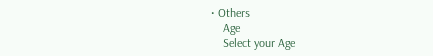• Others
    Age
    Select your Age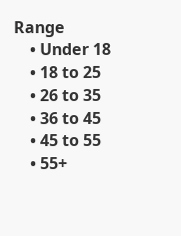Range
    • Under 18
    • 18 to 25
    • 26 to 35
    • 36 to 45
    • 45 to 55
    • 55+